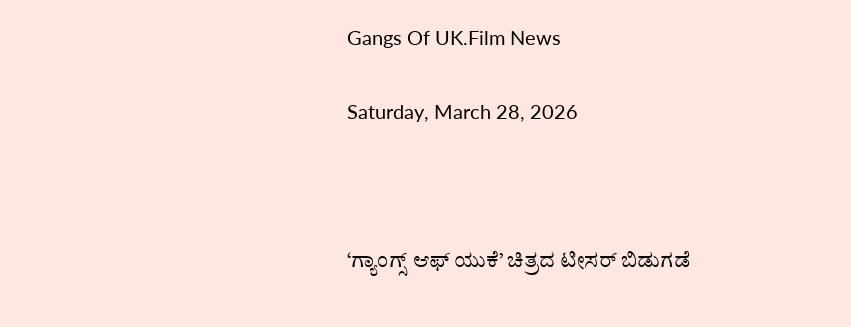Gangs Of UK.Film News

Saturday, March 28, 2026



‘ಗ್ಯಾಂಗ್ಸ್ ಆಫ್‍ ಯುಕೆ’ ಚಿತ್ರದ ಟೀಸರ್ ಬಿಡುಗಡೆ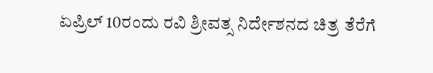ಏಪ್ರಿಲ್‍ 10ರಂದು ರವಿ ಶ್ರೀವತ್ಸ ನಿರ್ದೇಶನದ ಚಿತ್ರ ತೆರೆಗೆ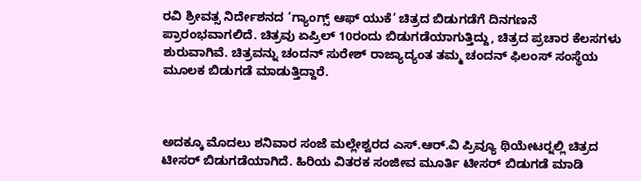ರವಿ ಶ್ರೀವತ್ಸ ನಿರ್ದೇಶನದ ‘ಗ್ಯಾಂಗ್ಸ್ ಆಫ್‍ ಯುಕೆ’ ಚಿತ್ರದ ಬಿಡುಗಡೆಗೆ ದಿನಗಣನೆ ಪ್ರಾರಂಭವಾಗಲಿದೆ. ಚಿತ್ರವು ಏಪ್ರಿಲ್ 10ರಂದು ಬಿಡುಗಡೆಯಾಗುತ್ತಿದ್ದು, ಚಿತ್ರದ ಪ್ರಚಾರ ಕೆಲಸಗಳು ಶುರುವಾಗಿವೆ. ಚಿತ್ರವನ್ನು ಚಂದನ್‍ ಸುರೇಶ್‍ ರಾಜ್ಯಾದ್ಯಂತ ತಮ್ಮ ಚಂದನ್‍ ಫಿಲಂಸ್‍ ಸಂಸ್ಥೆಯ ಮೂಲಕ ಬಿಡುಗಡೆ ಮಾಡುತ್ತಿದ್ದಾರೆ.



ಅದಕ್ಕೂ ಮೊದಲು ಶನಿವಾರ ಸಂಜೆ ಮಲ್ಲೇಶ್ವರದ ಎಸ್‍.ಆರ್.ವಿ ಪ್ರಿವ್ಯೂ ಥಿಯೇಟರ‍್ನಲ್ಲಿ ಚಿತ್ರದ ಟೀಸರ‍್ ಬಿಡುಗಡೆಯಾಗಿದೆ. ಹಿರಿಯ ವಿತರಕ ಸಂಜೀವ ಮೂರ್ತಿ ಟೀಸರ್ ಬಿಡುಗಡೆ ಮಾಡಿ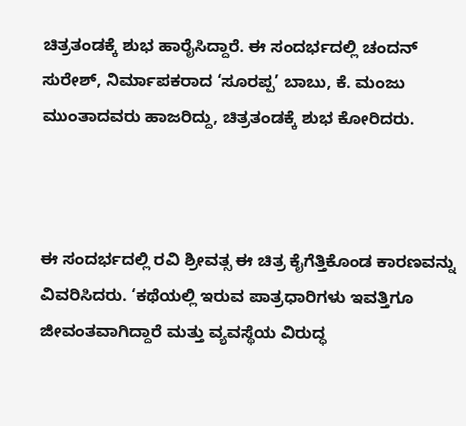ಚಿತ್ರತಂಡಕ್ಕೆ ಶುಭ ಹಾರೈಸಿದ್ದಾರೆ. ಈ ಸಂದರ್ಭದಲ್ಲಿ ಚಂದನ್‍ ಸುರೇಶ್‍, ನಿರ್ಮಾಪಕರಾದ ‘ಸೂರಪ್ಪ’ ಬಾಬು, ಕೆ. ಮಂಜು ಮುಂತಾದವರು ಹಾಜರಿದ್ದು, ಚಿತ್ರತಂಡಕ್ಕೆ ಶುಭ ಕೋರಿದರು.



ಈ ಸಂದರ್ಭದಲ್ಲಿ ರವಿ ಶ್ರೀವತ್ಸ ಈ ಚಿತ್ರ ಕೈಗೆತ್ತಿಕೊಂಡ ಕಾರಣವನ್ನು ವಿವರಿಸಿದರು. ‘ಕಥೆಯಲ್ಲಿ ಇರುವ ಪಾತ್ರಧಾರಿಗಳು ಇವತ್ತಿಗೂ ಜೀವಂತವಾಗಿದ್ದಾರೆ ಮತ್ತು ವ್ಯವಸ್ಥೆಯ ವಿರುದ್ಧ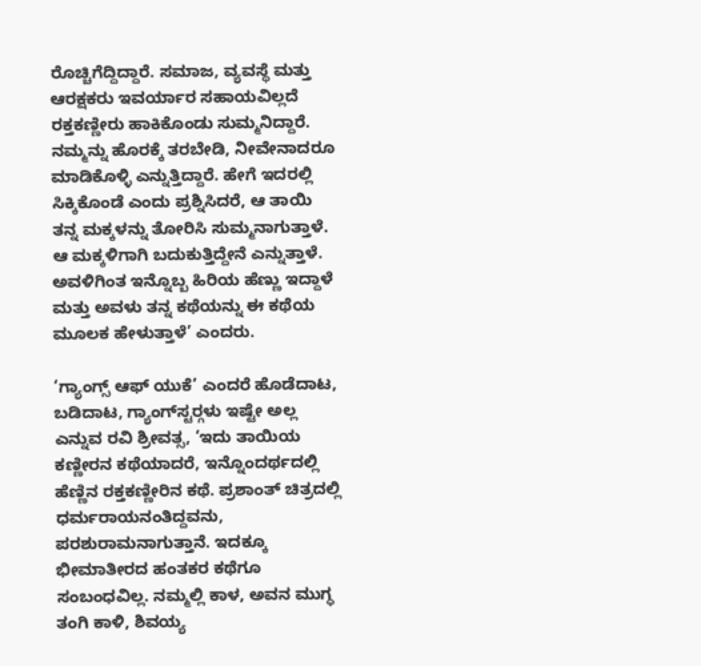ರೊಚ್ಚಿಗೆದ್ದಿದ್ದಾರೆ. ಸಮಾಜ, ವ್ಯವಸ್ಥೆ ಮತ್ತು ಆರಕ್ಷಕರು ಇವರ್ಯಾರ ಸಹಾಯವಿಲ್ಲದೆ ರಕ್ತಕಣ್ಣೀರು ಹಾಕಿಕೊಂಡು ಸುಮ್ಮನಿದ್ದಾರೆ. ನಮ್ಮನ್ನು ಹೊರಕ್ಕೆ ತರಬೇಡಿ, ನೀವೇನಾದರೂ ಮಾಡಿಕೊಳ್ಳಿ ಎನ್ನುತ್ತಿದ್ದಾರೆ. ಹೇಗೆ ಇದರಲ್ಲಿ ಸಿಕ್ಕಿಕೊಂಡೆ ಎಂದು ಪ್ರಶ್ನಿಸಿದರೆ, ಆ ತಾಯಿ ತನ್ನ ಮಕ್ಕಳನ್ನು ತೋರಿಸಿ ಸುಮ್ಮನಾಗುತ್ತಾಳೆ. ಆ ಮಕ್ಕಳಿಗಾಗಿ ಬದುಕುತ್ತಿದ್ದೇನೆ ಎನ್ನುತ್ತಾಳೆ. ಅವಳಿಗಿಂತ ಇನ್ನೊಬ್ಬ ಹಿರಿಯ ಹೆಣ್ಣು ಇದ್ದಾಳೆ ಮತ್ತು ಅವಳು ತನ್ನ ಕಥೆಯನ್ನು ಈ ಕಥೆಯ ಮೂಲಕ ಹೇಳುತ್ತಾಳೆ’ ಎಂದರು.

‘ಗ್ಯಾಂಗ್ಸ್ ಆಫ್‍ ಯುಕೆ’ ಎಂದರೆ ಹೊಡೆದಾಟ, ಬಡಿದಾಟ, ಗ್ಯಾಂಗ್‍ಸ್ಟರ‍್ಗಳು ಇಷ್ಟೇ ಅಲ್ಲ ಎನ್ನುವ ರವಿ ಶ್ರೀವತ್ಸ, ‘ಇದು ತಾಯಿಯ ಕಣ್ಣೀರನ ಕಥೆಯಾದರೆ, ಇನ್ನೊಂದರ್ಥದಲ್ಲಿ ಹೆಣ್ಣಿನ ರಕ್ತಕಣ್ಣೀರಿನ ಕಥೆ. ಪ್ರಶಾಂತ್ ಚಿತ್ರದಲ್ಲಿ ಧರ್ಮರಾಯನಂತಿದ್ದವನು, ಪರಶುರಾಮನಾಗುತ್ತಾನೆ. ಇದಕ್ಕೂ ಭೀಮಾತೀರದ ಹಂತಕರ ಕಥೆಗೂ ಸಂಬಂಧವಿಲ್ಲ. ನಮ್ಮಲ್ಲಿ ಕಾಳ, ಅವನ ಮುಗ್ಧ ತಂಗಿ ಕಾಳಿ, ಶಿವಯ್ಯ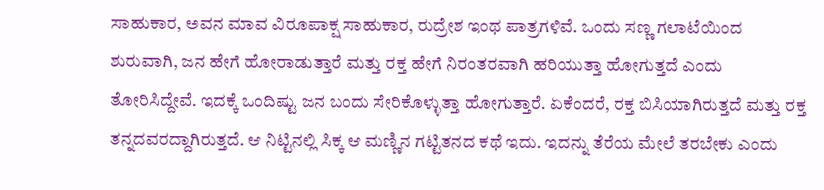ಸಾಹುಕಾರ, ಅವನ ಮಾವ ವಿರೂಪಾಕ್ಷ ಸಾಹುಕಾರ, ರುದ್ರೇಶ ಇಂಥ ಪಾತ್ರಗಳಿವೆ. ಒಂದು ಸಣ್ಣ ಗಲಾಟೆಯಿಂದ ಶುರುವಾಗಿ, ಜನ ಹೇಗೆ ಹೋರಾಡುತ್ತಾರೆ ಮತ್ತು ರಕ್ತ ಹೇಗೆ ನಿರಂತರವಾಗಿ ಹರಿಯುತ್ತಾ ಹೋಗುತ್ತದೆ ಎಂದು ತೋರಿಸಿದ್ದೇವೆ. ಇದಕ್ಕೆ ಒಂದಿಷ್ಟು ಜನ ಬಂದು ಸೇರಿಕೊಳ್ಳುತ್ತಾ ಹೋಗುತ್ತಾರೆ. ಏಕೆಂದರೆ, ರಕ್ತ ಬಿಸಿಯಾಗಿರುತ್ತದೆ ಮತ್ತು ರಕ್ತ ತನ್ನದವರದ್ದಾಗಿರುತ್ತದೆ. ಆ ನಿಟ್ಟಿನಲ್ಲಿ ಸಿಕ್ಕ ಆ ಮಣ‍್ಣಿನ ಗಟ್ಟಿತನದ ಕಥೆ ಇದು. ಇದನ್ನು ತೆರೆಯ ಮೇಲೆ ತರಬೇಕು ಎಂದು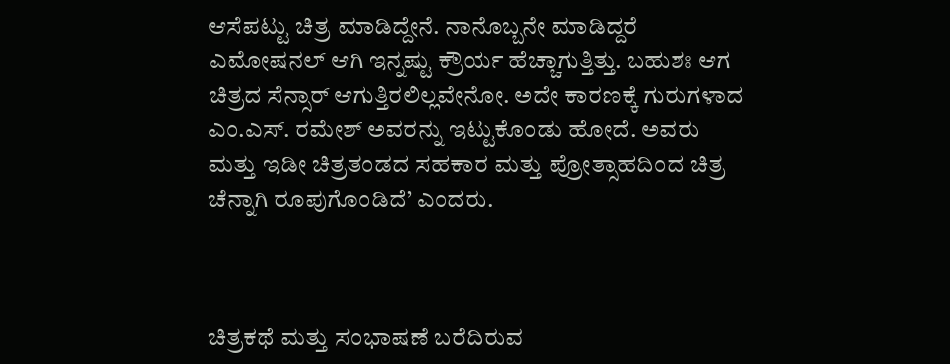ಆಸೆಪಟ್ಟು ಚಿತ್ರ ಮಾಡಿದ್ದೇನೆ. ನಾನೊಬ್ಬನೇ ಮಾಡಿದ್ದರೆ ಎಮೋಷನಲ್‍ ಆಗಿ ಇನ್ನಷ್ಟು ಕ್ರೌರ್ಯ ಹೆಚ್ಚಾಗುತ್ತಿತ್ತು. ಬಹುಶಃ ಆಗ ಚಿತ್ರದ ಸೆನ್ಸಾರ್ ಆಗುತ್ತಿರಲಿಲ್ಲವೇನೋ. ಅದೇ ಕಾರಣಕ್ಕೆ ಗುರುಗಳಾದ ಎಂ.ಎಸ್. ರಮೇಶ್‍ ಅವರನ್ನು ಇಟ್ಟುಕೊಂಡು ಹೋದೆ. ಅವರು ಮತ್ತು ಇಡೀ ಚಿತ್ರತಂಡದ ಸಹಕಾರ ಮತ್ತು ಪ್ರೋತ್ಸಾಹದಿಂದ ಚಿತ್ರ ಚೆನ್ನಾಗಿ ರೂಪುಗೊಂಡಿದೆ’ ಎಂದರು.



ಚಿತ್ರಕಥೆ ಮತ್ತು ಸಂಭಾಷಣೆ ಬರೆದಿರುವ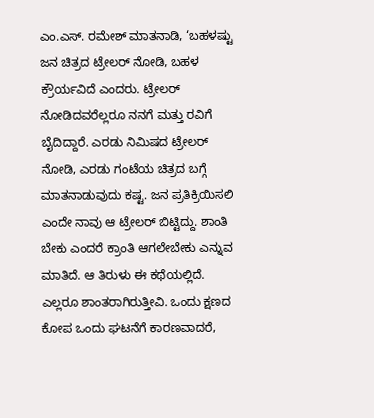ಎಂ.ಎಸ್. ರಮೇಶ್ ಮಾತನಾಡಿ, ‘ಬಹಳಷ್ಟು ಜನ ಚಿತ್ರದ ಟ್ರೇಲರ್ ನೋಡಿ, ಬಹಳ ಕ್ರೌರ್ಯವಿದೆ ಎಂದರು. ಟ್ರೇಲರ‍್ ನೋಡಿದವರೆಲ್ಲರೂ ನನಗೆ ಮತ್ತು ರವಿಗೆ ಬೈದಿದ್ದಾರೆ. ಎರಡು ನಿಮಿಷದ ಟ್ರೇಲರ‍್ ನೋಡಿ, ಎರಡು ಗಂಟೆಯ ಚಿತ್ರದ ಬಗ್ಗೆ ಮಾತನಾಡುವುದು ಕಷ್ಟ. ಜನ ಪ್ರತಿಕ್ರಿಯಿಸಲಿ ಎಂದೇ ನಾವು ಆ ಟ್ರೇಲರ‍್ ಬಿಟ್ಟಿದ್ದು. ಶಾಂತಿ ಬೇಕು ಎಂದರೆ ಕ್ರಾಂತಿ ಆಗಲೇಬೇಕು ಎನ್ನುವ ಮಾತಿದೆ. ಆ ತಿರುಳು ಈ ಕಥೆಯಲ್ಲಿದೆ. ಎಲ್ಲರೂ ಶಾಂತರಾಗಿರುತ್ತೀವಿ. ಒಂದು ಕ್ಷಣದ ಕೋಪ ಒಂದು ಘಟನೆಗೆ ಕಾರಣವಾದರೆ,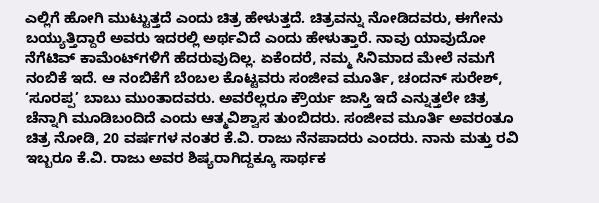ಎಲ್ಲಿಗೆ ಹೋಗಿ ಮುಟ್ಟುತ್ತದೆ ಎಂದು ಚಿತ್ರ ಹೇಳುತ್ತದೆ. ಚಿತ್ರವನ್ನು ನೋಡಿದವರು, ಈಗೇನು ಬಯ್ಯುತ್ತಿದ್ದಾರೆ ಅವರು ಇದರಲ್ಲಿ ಅರ್ಥವಿದೆ ಎಂದು ಹೇಳುತ್ತಾರೆ. ನಾವು ಯಾವುದೋ ನೆಗೆಟಿವ್‍ ಕಾಮೆಂಟ್‍ಗಳಿಗೆ ಹೆದರುವುದಿಲ್ಲ. ಏಕೆಂದರೆ, ನಮ್ಮ ಸಿನಿಮಾದ ಮೇಲೆ ನಮಗೆ ನಂಬಿಕೆ ಇದೆ. ಆ ನಂಬಿಕೆಗೆ ಬೆಂಬಲ ಕೊಟ್ಟವರು ಸಂಜೀವ ಮೂರ್ತಿ, ಚಂದನ್‍ ಸುರೇಶ್‍, ‘ಸೂರಪ್ಪ’ ಬಾಬು ಮುಂತಾದವರು. ಅವರೆಲ್ಲರೂ ಕ್ರೌರ್ಯ ಜಾಸ್ತಿ ಇದೆ ಎನ್ನುತ್ತಲೇ ಚಿತ್ರ ಚೆನ್ನಾಗಿ ಮೂಡಿಬಂದಿದೆ ಎಂದು ಆತ್ಮವಿಶ್ವಾಸ ತುಂಬಿದರು. ಸಂಜೀವ ಮೂರ್ತಿ ಅವರಂತೂ ಚಿತ್ರ ನೋಡಿ, 20 ವರ್ಷಗಳ ನಂತರ ಕೆ.ವಿ. ರಾಜು ನೆನಪಾದರು ಎಂದರು. ನಾನು ಮತ್ತು ರವಿ ಇಬ್ಬರೂ ಕೆ.ವಿ. ರಾಜು ಅವರ ಶಿಷ್ಯರಾಗಿದ್ದಕ್ಕೂ ಸಾರ್ಥಕ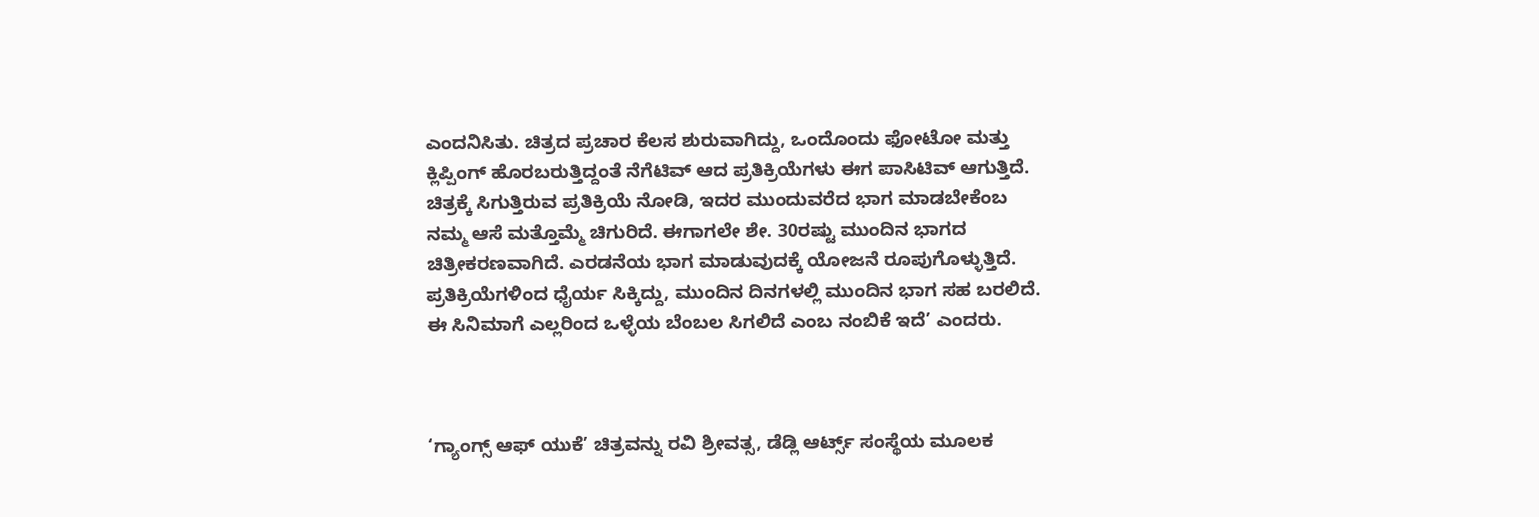ಎಂದನಿಸಿತು. ಚಿತ್ರದ ಪ್ರಚಾರ ಕೆಲಸ ಶುರುವಾಗಿದ್ದು, ಒಂದೊಂದು ಫೋಟೋ ಮತ್ತು ಕ್ಲಿಪ್ಪಿಂಗ್‍ ಹೊರಬರುತ್ತಿದ್ದಂತೆ ನೆಗೆಟಿವ್‍ ಆದ ಪ್ರತಿಕ್ರಿಯೆಗಳು ಈಗ ಪಾಸಿಟಿವ್‍ ಆಗುತ್ತಿದೆ. ಚಿತ್ರಕ್ಕೆ ಸಿಗುತ್ತಿರುವ ಪ್ರತಿಕ್ರಿಯೆ ನೋಡಿ, ಇದರ ಮುಂದುವರೆದ ಭಾಗ ಮಾಡಬೇಕೆಂಬ ನಮ್ಮ ಆಸೆ ಮತ್ತೊಮ್ಮೆ ಚಿಗುರಿದೆ. ಈಗಾಗಲೇ ಶೇ. 30ರಷ್ಟು ಮುಂದಿನ ಭಾಗದ ಚಿತ್ರೀಕರಣವಾಗಿದೆ. ಎರಡನೆಯ ಭಾಗ ಮಾಡುವುದಕ್ಕೆ ಯೋಜನೆ ರೂಪುಗೊಳ್ಳುತ್ತಿದೆ. ಪ್ರತಿಕ್ರಿಯೆಗಳಿಂದ ಧೈರ್ಯ ಸಿಕ್ಕಿದ್ದು, ಮುಂದಿನ ದಿನಗಳಲ್ಲಿ ಮುಂದಿನ ಭಾಗ ಸಹ ಬರಲಿದೆ. ಈ ಸಿನಿಮಾಗೆ ಎಲ್ಲರಿಂದ ಒಳ್ಳೆಯ ಬೆಂಬಲ ಸಿಗಲಿದೆ ಎಂಬ ನಂಬಿಕೆ ಇದೆ’ ಎಂದರು.



‘ಗ್ಯಾಂಗ್ಸ್ ಆಫ್‍ ಯುಕೆ’ ಚಿತ್ರವನ್ನು ರವಿ ಶ್ರೀವತ್ಸ, ಡೆಡ್ಲಿ ಆರ್ಟ್ಸ್ ಸಂಸ್ಥೆಯ ಮೂಲಕ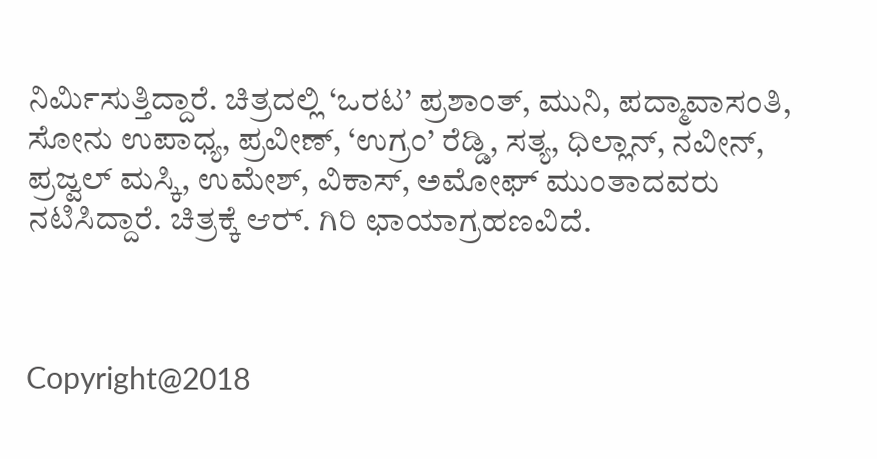ನಿರ್ಮಿಸುತ್ತಿದ್ದಾರೆ. ಚಿತ್ರದಲ್ಲಿ ‘ಒರಟ’ ಪ್ರಶಾಂತ್‍, ಮುನಿ, ಪದ್ಮಾವಾಸಂತಿ, ಸೋನು ಉಪಾಧ್ಯ, ಪ್ರವೀಣ್, ‘ಉಗ್ರಂ’ ರೆಡ್ಡಿ, ಸತ್ಯ, ಧಿಲ್ಲಾನ್, ನವೀನ್, ಪ್ರಜ್ವಲ್ ಮಸ್ಕಿ, ಉಮೇಶ್, ವಿಕಾಸ್, ಅಮೋಘ್‍ ಮುಂತಾದವರು ನಟಿಸಿದ್ದಾರೆ. ಚಿತ್ರಕ್ಕೆ ಆರ‍್. ಗಿರಿ ಛಾಯಾಗ್ರಹಣವಿದೆ.



Copyright@2018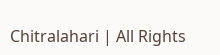Chitralahari | All Rights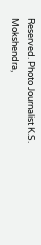Reserved. Photo Journalist K.S. Mokshendra,